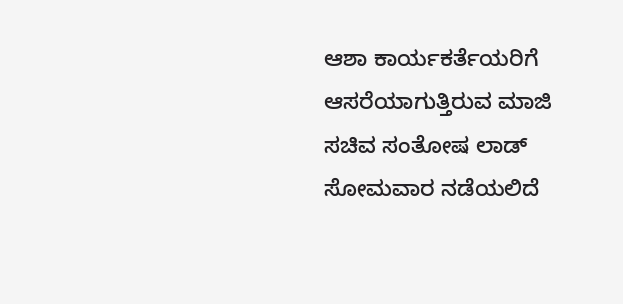ಆಶಾ ಕಾರ್ಯಕರ್ತೆಯರಿಗೆ ಆಸರೆಯಾಗುತ್ತಿರುವ ಮಾಜಿ ಸಚಿವ ಸಂತೋಷ ಲಾಡ್ ಸೋಮವಾರ ನಡೆಯಲಿದೆ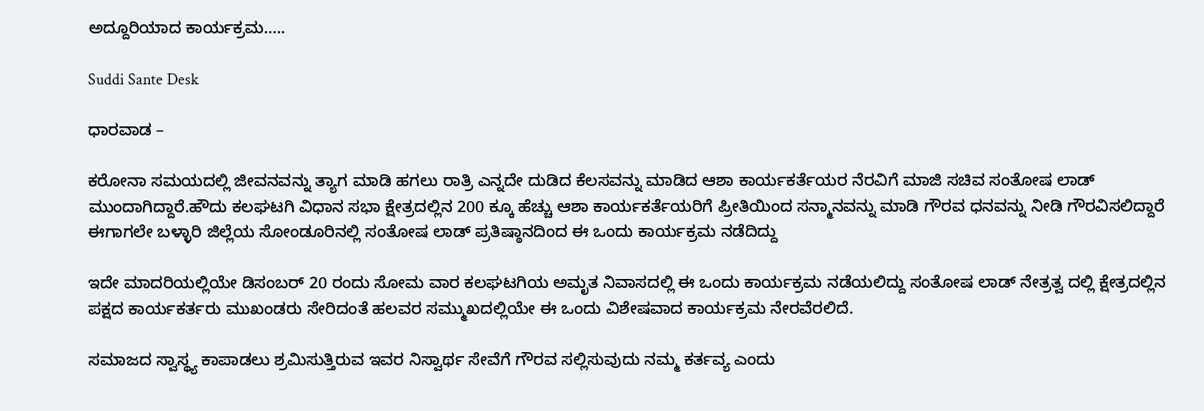ಅದ್ದೂರಿಯಾದ ಕಾರ್ಯಕ್ರಮ…..

Suddi Sante Desk

ಧಾರವಾಡ –

ಕರೋನಾ ಸಮಯದಲ್ಲಿ ಜೀವನವನ್ನು ತ್ಯಾಗ ಮಾಡಿ ಹಗಲು ರಾತ್ರಿ ಎನ್ನದೇ ದುಡಿದ ಕೆಲಸವನ್ನು ಮಾಡಿದ ಆಶಾ ಕಾರ್ಯಕರ್ತೆಯರ ನೆರವಿಗೆ ಮಾಜಿ ಸಚಿವ ಸಂತೋಷ ಲಾಡ್ ಮುಂದಾಗಿದ್ದಾರೆ.ಹೌದು ಕಲಘಟಗಿ ವಿಧಾನ ಸಭಾ ಕ್ಷೇತ್ರದಲ್ಲಿನ 200 ಕ್ಕೂ ಹೆಚ್ಚು ಆಶಾ ಕಾರ್ಯಕರ್ತೆಯರಿಗೆ ಪ್ರೀತಿಯಿಂದ ಸನ್ಮಾನವನ್ನು ಮಾಡಿ ಗೌರವ ಧನವನ್ನು ನೀಡಿ ಗೌರವಿಸಲಿದ್ದಾರೆ ಈಗಾಗಲೇ ಬಳ್ಳಾರಿ ಜಿಲ್ಲೆಯ ಸೋಂಡೂರಿನಲ್ಲಿ ಸಂತೋಷ ಲಾಡ್ ಪ್ರತಿಷ್ಠಾನದಿಂದ ಈ ಒಂದು ಕಾರ್ಯಕ್ರಮ ನಡೆದಿದ್ದು

ಇದೇ ಮಾದರಿಯಲ್ಲಿಯೇ ಡಿಸಂಬರ್ 20 ರಂದು ಸೋಮ ವಾರ ಕಲಘಟಗಿಯ ಅಮೃತ ನಿವಾಸದಲ್ಲಿ ಈ ಒಂದು ಕಾರ್ಯಕ್ರಮ ನಡೆಯಲಿದ್ದು ಸಂತೋಷ ಲಾಡ್ ನೇತ್ರತ್ವ ದಲ್ಲಿ ಕ್ಷೇತ್ರದಲ್ಲಿನ ಪಕ್ಷದ ಕಾರ್ಯಕರ್ತರು ಮುಖಂಡರು ಸೇರಿದಂತೆ ಹಲವರ ಸಮ್ಮುಖದಲ್ಲಿಯೇ ಈ ಒಂದು ವಿಶೇಷವಾದ ಕಾರ್ಯಕ್ರಮ ನೇರವೆರಲಿದೆ.

ಸಮಾಜದ ಸ್ವಾಸ್ಥ್ಯ ಕಾಪಾಡಲು ಶ್ರಮಿಸುತ್ತಿರುವ ಇವರ ನಿಸ್ವಾರ್ಥ ಸೇವೆಗೆ ಗೌರವ ಸಲ್ಲಿಸುವುದು ನಮ್ಮ ಕರ್ತವ್ಯ ಎಂದು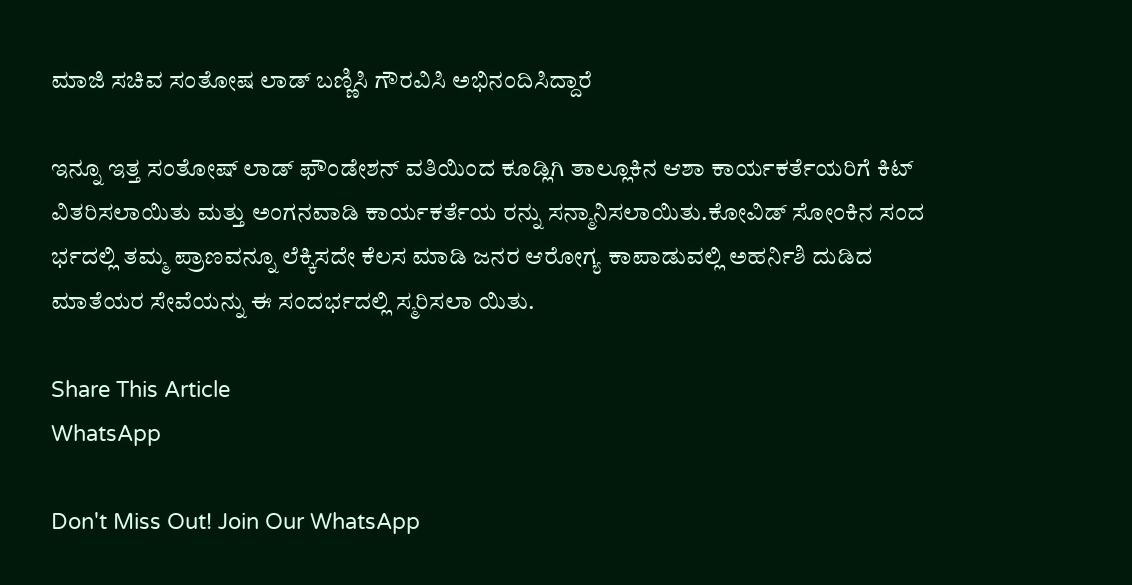ಮಾಜಿ ಸಚಿವ ಸಂತೋಷ ಲಾಡ್ ಬಣ್ಣಿಸಿ ಗೌರವಿಸಿ ಅಭಿನಂದಿಸಿದ್ದಾರೆ

ಇನ್ನೂ ಇತ್ತ ಸಂತೋಷ್‌ ಲಾಡ್‌ ಫೌಂಡೇಶನ್‌ ವತಿಯಿಂದ ಕೂಡ್ಲಿಗಿ ತಾಲ್ಲೂಕಿನ ಆಶಾ ಕಾರ್ಯಕರ್ತೆಯರಿಗೆ ಕಿಟ್‌ ವಿತರಿಸಲಾಯಿತು ಮತ್ತು ಅಂಗನವಾಡಿ ಕಾರ್ಯಕರ್ತೆಯ ರನ್ನು ಸನ್ಮಾನಿಸಲಾಯಿತು.ಕೋವಿಡ್‌ ಸೋಂಕಿನ ಸಂದ ರ್ಭದಲ್ಲಿ ತಮ್ಮ ಪ್ರಾಣವನ್ನೂ ಲೆಕ್ಕಿಸದೇ ಕೆಲಸ ಮಾಡಿ ಜನರ ಆರೋಗ್ಯ ಕಾಪಾಡುವಲ್ಲಿ ಅಹರ್ನಿಶಿ ದುಡಿದ ಮಾತೆಯರ ಸೇವೆಯನ್ನು ಈ ಸಂದರ್ಭದಲ್ಲಿ ಸ್ಮರಿಸಲಾ ಯಿತು.

Share This Article
WhatsApp

Don't Miss Out! Join Our WhatsApp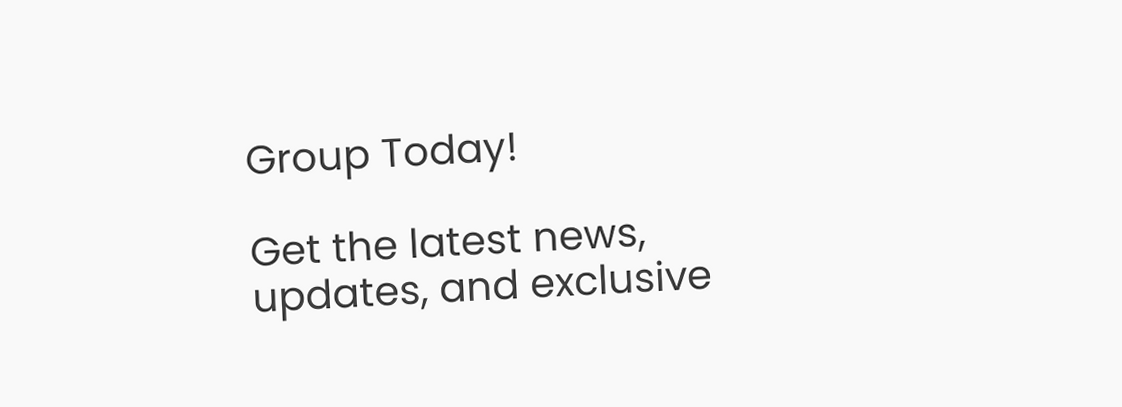Group Today!

Get the latest news, updates, and exclusive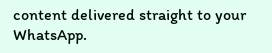content delivered straight to your WhatsApp.